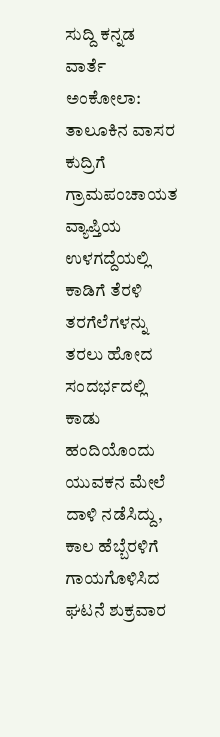ಸುದ್ದಿ ಕನ್ನಡ ವಾರ್ತೆ
ಅಂಕೋಲಾ: ತಾಲೂಕಿನ ವಾಸರ ಕುದ್ರಿಗೆ ಗ್ರಾಮಪಂಚಾಯತ
ವ್ಯಾಪ್ತಿಯ ಉಳಗದ್ದೆಯಲ್ಲಿ ಕಾಡಿಗೆ ತೆರಳಿ ತರಗೆಲೆಗಳನ್ನು ತರಲು ಹೋದ ಸಂದರ್ಭದಲ್ಲಿ ಕಾಡು ಹಂದಿಯೊಂದು ಯುವಕನ ಮೇಲೆ ದಾಳಿ ನಡೆಸಿದ್ದು, ಕಾಲ ಹೆಬ್ಬೆರಳಿಗೆ ಗಾಯಗೊಳಿಸಿದ ಘಟನೆ ಶುಕ್ರವಾರ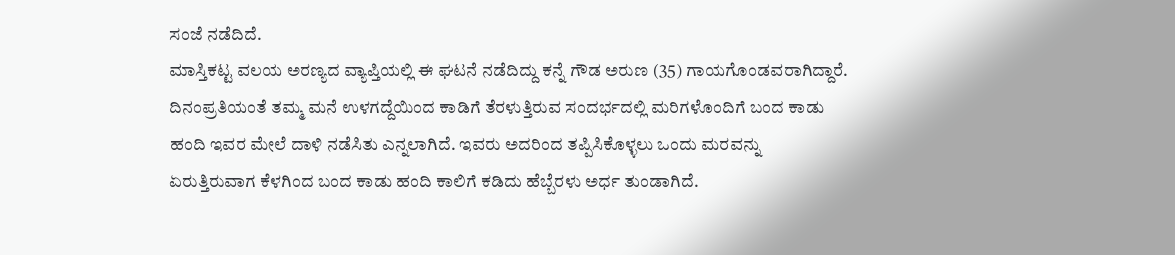ಸಂಜೆ ನಡೆದಿದೆ.
ಮಾಸ್ತಿಕಟ್ಟ ವಲಯ ಅರಣ್ಯದ ವ್ಯಾಪ್ತಿಯಲ್ಲಿ ಈ ಘಟನೆ ನಡೆದಿದ್ದು ಕನ್ನೆ ಗೌಡ ಅರುಣ (35) ಗಾಯಗೊಂಡವರಾಗಿದ್ದಾರೆ.
ದಿನಂಪ್ರತಿಯಂತೆ ತಮ್ಮ ಮನೆ ಉಳಗದ್ದೆಯಿಂದ ಕಾಡಿಗೆ ತೆರಳುತ್ತಿರುವ ಸಂದರ್ಭದಲ್ಲಿ ಮರಿಗಳೊಂದಿಗೆ ಬಂದ ಕಾಡು ಹಂದಿ ಇವರ ಮೇಲೆ ದಾಳಿ ನಡೆಸಿತು ಎನ್ನಲಾಗಿದೆ. ಇವರು ಅದರಿಂದ ತಪ್ಪಿಸಿಕೊಳ್ಳಲು ಒಂದು ಮರವನ್ನು ಏರುತ್ತಿರುವಾಗ ಕೆಳಗಿಂದ ಬಂದ ಕಾಡು ಹಂದಿ ಕಾಲಿಗೆ ಕಡಿದು ಹೆಬ್ಬೆರಳು ಅರ್ಧ ತುಂಡಾಗಿದೆ.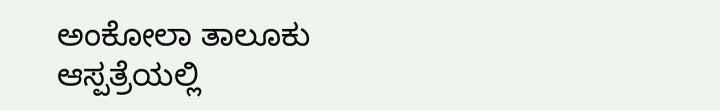ಅಂಕೋಲಾ ತಾಲೂಕು
ಆಸ್ಪತ್ರೆಯಲ್ಲಿ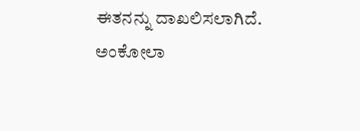ಈತನನ್ನು ದಾಖಲಿಸಲಾಗಿದೆ. ಅಂಕೋಲಾ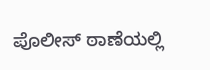ಪೊಲೀಸ್ ಠಾಣೆಯಲ್ಲಿ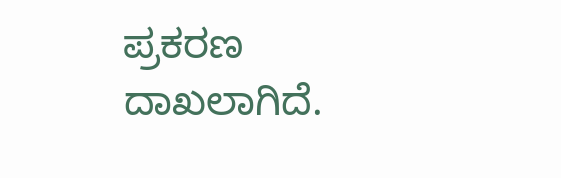ಪ್ರಕರಣ ದಾಖಲಾಗಿದೆ.